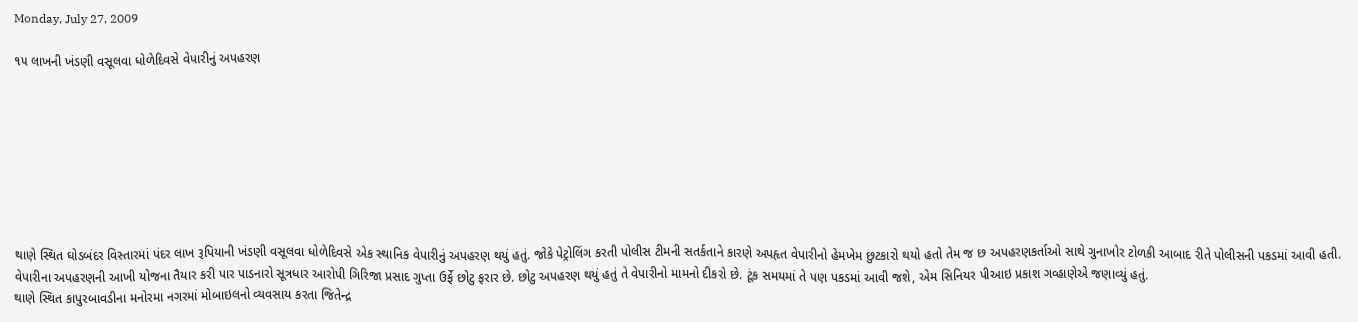Monday, July 27, 2009

૧૫ લાખની ખંડણી વસૂલવા ધોળેદિવસે વેપારીનું અપહરણ








થાણે સ્થિત ઘોડબંદર વિસ્તારમાં પંદર લાખ રૂપિયાની ખંડણી વસૂલવા ધોળેદિવસે એક સ્થાનિક વેપારીનું અપહરણ થયું હતું. જોકે પેટ્રોલિંગ કરતી પોલીસ ટીમની સતર્કતાને કારણે અપહૃત વેપારીનો હેમખેમ છુટકારો થયો હતો તેમ જ છ અપહરણકર્તાઓ સાથે ગુનાખોર ટોળકી આબાદ રીતે પોલીસની પકડમાં આવી હતી. વેપારીના અપહરણની આખી યોજના તૈયાર કરી પાર પાડનારો સૂત્રધાર આરોપી ગિરિજા પ્રસાદ ગુપ્તા ઉર્ફે છોટુ ફરાર છે. છોટુ અપહરણ થયું હતું તે વેપારીનો મામનો દીકરો છે. ટૂંક સમયમાં તે પણ પકડમાં આવી જશે, એમ સિનિયર પીઆઇ પ્રકાશ ગવ્હાણેએ જણાવ્યું હતું.
થાણે સ્થિત કાપુરબાવડીના મનોરમા નગરમાં મોબાઇલનો વ્યવસાય કરતા જિતેન્દ્ર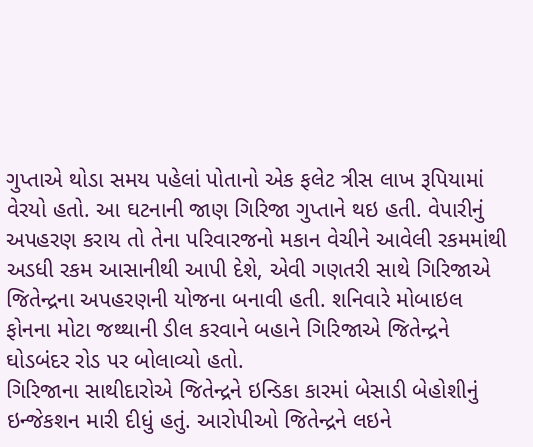ગુપ્તાએ થોડા સમય પહેલાં પોતાનો એક ફલેટ ત્રીસ લાખ રૂપિયામાં વેરયો હતો. આ ઘટનાની જાણ ગિરિજા ગુપ્તાને થઇ હતી. વેપારીનું અપહરણ કરાય તો તેના પરિવારજનો મકાન વેચીને આવેલી રકમમાંથી અડધી રકમ આસાનીથી આપી દેશે, એવી ગણતરી સાથે ગિરિજાએ જિતેન્દ્રના અપહરણની યોજના બનાવી હતી. શનિવારે મોબાઇલ ફોનના મોટા જથ્થાની ડીલ કરવાને બહાને ગિરિજાએ જિતેન્દ્રને ઘોડબંદર રોડ પર બોલાવ્યો હતો.
ગિરિજાના સાથીદારોએ જિતેન્દ્રને ઇન્ડિકા કારમાં બેસાડી બેહોશીનું ઇન્જેકશન મારી દીધું હતું. આરોપીઓ જિતેન્દ્રને લઇને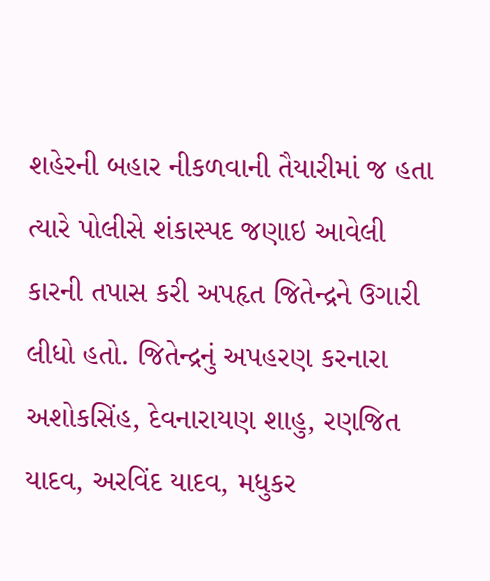શહેરની બહાર નીકળવાની તૈયારીમાં જ હતા ત્યારે પોલીસે શંકાસ્પદ જણાઇ આવેલી કારની તપાસ કરી અપહૃત જિતેન્દ્રને ઉગારી લીધો હતો. જિતેન્દ્રનું અપહરણ કરનારા અશોકસિંહ, દેવનારાયણ શાહુ, રણજિત યાદવ, અરવિંદ યાદવ, મધુકર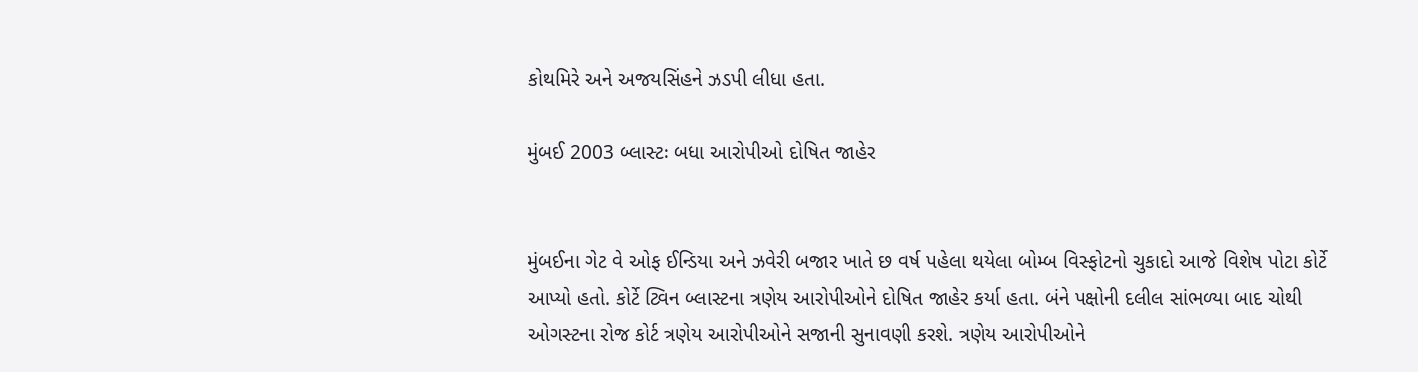કોથમિરે અને અજયસિંહને ઝડપી લીધા હતા.

મુંબઈ 2003 બ્લાસ્ટઃ બધા આરોપીઓ દોષિત જાહેર


મુંબઈના ગેટ વે ઓફ ઈન્ડિયા અને ઝવેરી બજાર ખાતે છ વર્ષ પહેલા થયેલા બોમ્બ વિસ્ફોટનો ચુકાદો આજે વિશેષ પોટા કોર્ટે આપ્યો હતો. કોર્ટે ટ્વિન બ્લાસ્ટના ત્રણેય આરોપીઓને દોષિત જાહેર કર્યા હતા. બંને પક્ષોની દલીલ સાંભળ્યા બાદ ચોથી ઓગસ્ટના રોજ કોર્ટ ત્રણેય આરોપીઓને સજાની સુનાવણી કરશે. ત્રણેય આરોપીઓને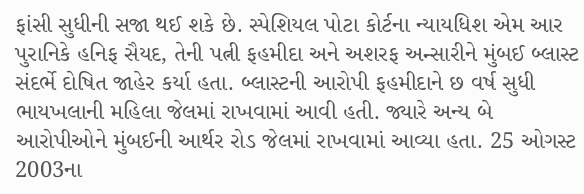ફાંસી સુધીની સજા થઈ શકે છે. સ્પેશિયલ પોટા કોર્ટના ન્યાયધિશ એમ આર પુરાનિકે હનિફ સૈયદ, તેની પત્ની ફહમીદા અને અશરફ અન્સારીને મુંબઈ બ્લાસ્ટ સંદર્ભે દોષિત જાહેર કર્યા હતા. બ્લાસ્ટની આરોપી ફહમીદાને છ વર્ષ સુધી ભાયખલાની મહિલા જેલમાં રાખવામાં આવી હતી. જ્યારે અન્ય બે આરોપીઓને મુંબઈની આર્થર રોડ જેલમાં રાખવામાં આવ્યા હતા. 25 ઓગસ્ટ 2003ના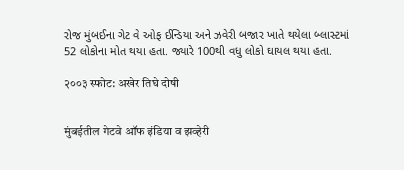રોજ મુંબઈના ગેટ વે ઓફ ઈન્ડિયા અને ઝવેરી બજાર ખાતે થયેલા બ્લાસ્ટમાં 52 લોકોના મોત થયા હતા. જ્યારે 100થી વધુ લોકો ઘાયલ થયા હતા.

२००३ स्फोट: अखेर तिघे दोषी


मुंबईतील गेटवे ऑफ इंडिया व झव्हेरी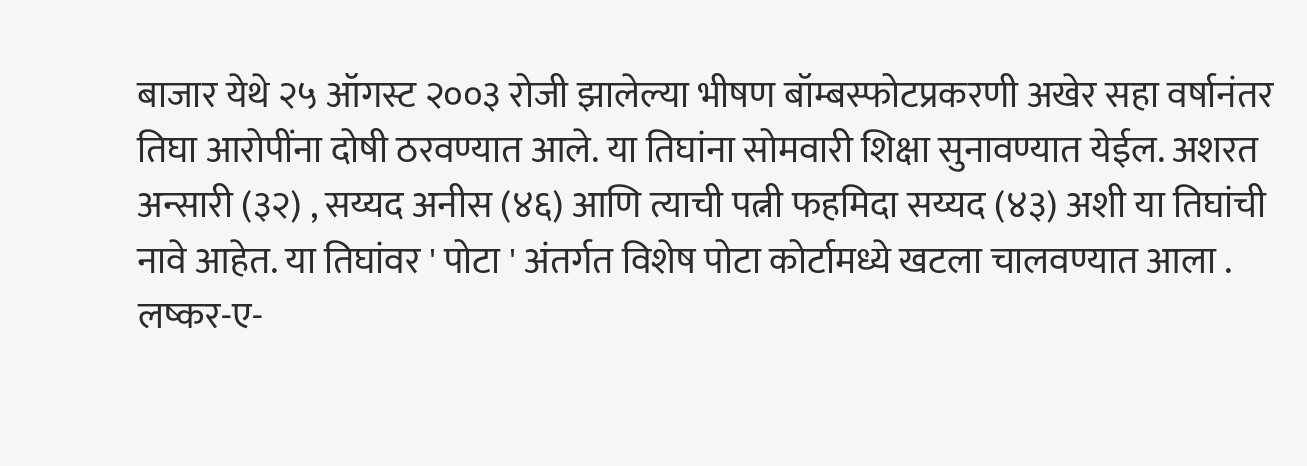बाजार येथे २५ ऑगस्ट २००३ रोजी झालेल्या भीषण बॉम्बस्फोटप्रकरणी अखेर सहा वर्षानंतर तिघा आरोपींना दोषी ठरवण्यात आले. या तिघांना सोमवारी शिक्षा सुनावण्यात येईल. अशरत अन्सारी (३२) , सय्यद अनीस (४६) आणि त्याची पत्नी फहमिदा सय्यद (४३) अशी या तिघांची नावे आहेत. या तिघांवर ' पोटा ' अंतर्गत विशेष पोटा कोर्टामध्ये खटला चालवण्यात आला . लष्कर-ए-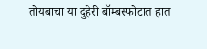तोयबाचा या दुहेरी बॉम्बस्फोटात हात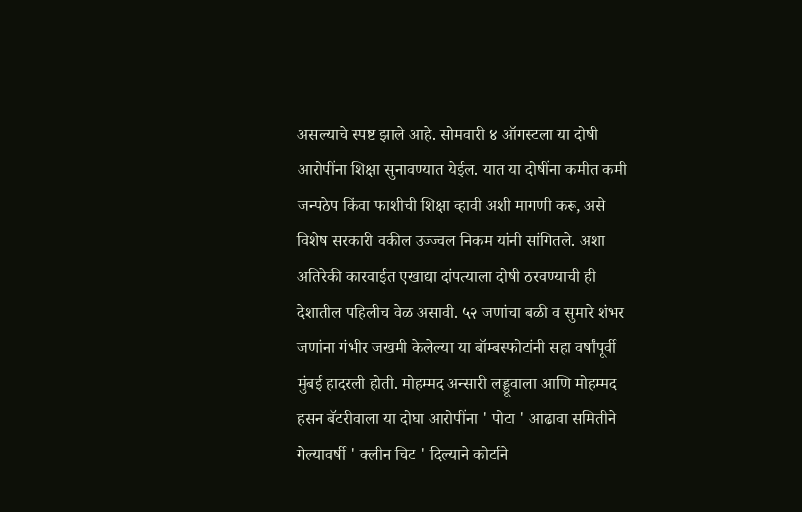असल्याचे स्पष्ट झाले आहे. सोमवारी ४ ऑगस्टला या दोषी आरोपींना शिक्षा सुनावण्यात येईल. यात या दोषींना कमीत कमी जन्पठेप किंवा फाशीची शिक्षा व्हावी अशी मागणी करू, असे विशेष सरकारी वकील उज्ज्वल निकम यांनी सांगितले. अशा अतिरेकी कारवाईत एखाद्या दांपत्याला दोषी ठरवण्याची ही देशातील पहिलीच वेळ असावी. ५२ जणांचा बळी व सुमारे शंभर जणांना गंभीर जखमी केलेल्या या बॉम्बस्फोटांनी सहा वर्षांपूर्वी मुंबई हादरली होती. मोहम्मद अन्सारी लड्डूवाला आणि मोहम्मद हसन बॅटरीवाला या दोघा आरोपींना ' पोटा ' आढावा समितीने गेल्यावर्षी ' क्लीन चिट ' दिल्याने कोर्टाने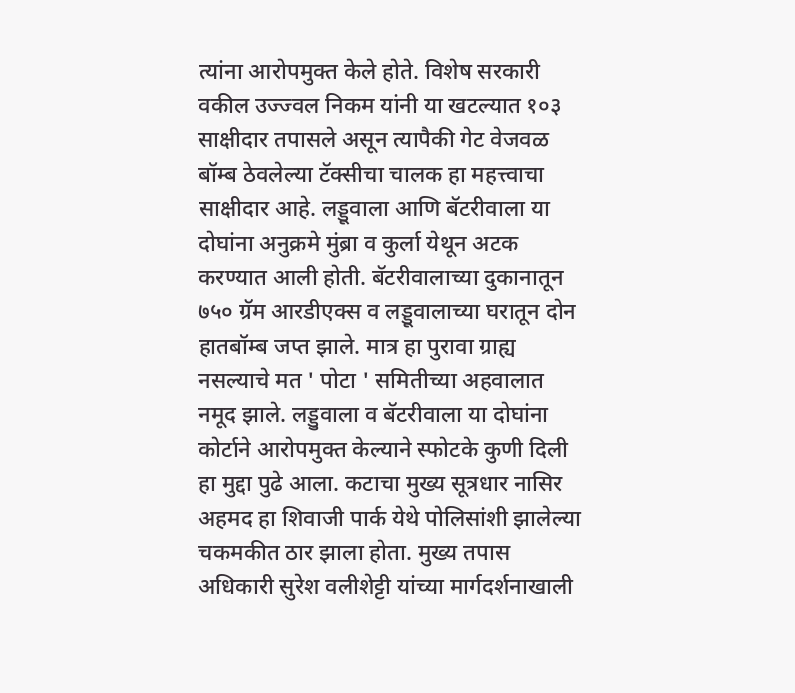त्यांना आरोपमुक्त केले होते. विशेष सरकारी वकील उज्ज्वल निकम यांनी या खटल्यात १०३ साक्षीदार तपासले असून त्यापैकी गेट वेजवळ बॉम्ब ठेवलेल्या टॅक्सीचा चालक हा महत्त्वाचा साक्षीदार आहे. लड्डूवाला आणि बॅटरीवाला या दोघांना अनुक्रमे मुंब्रा व कुर्ला येथून अटक करण्यात आली होती. बॅटरीवालाच्या दुकानातून ७५० ग्रॅम आरडीएक्स व लड्डूवालाच्या घरातून दोन हातबॉम्ब जप्त झाले. मात्र हा पुरावा ग्राह्य नसल्याचे मत ' पोटा ' समितीच्या अहवालात नमूद झाले. लड्डुवाला व बॅटरीवाला या दोघांना कोर्टाने आरोपमुक्त केल्याने स्फोटके कुणी दिली हा मुद्दा पुढे आला. कटाचा मुख्य सूत्रधार नासिर अहमद हा शिवाजी पार्क येथे पोलिसांशी झालेल्या चकमकीत ठार झाला होता. मुख्य तपास अधिकारी सुरेश वलीशेट्टी यांच्या मार्गदर्शनाखाली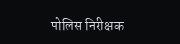पोलिस निरीक्षक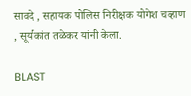सावदे , सहायक पोलिस निरीक्षक योगेश चव्हाण , सूर्यकांत तळेकर यांनी केला.

BLAST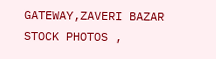GATEWAY,ZAVERI BAZAR STOCK PHOTOS ,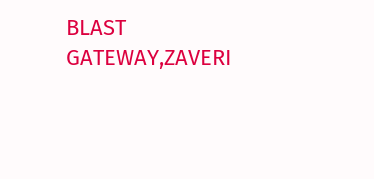BLAST GATEWAY,ZAVERI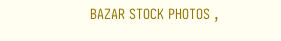BAZAR STOCK PHOTOS ,